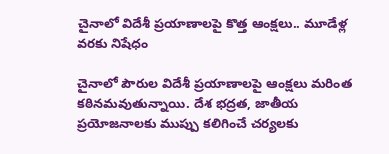చైనాలో విదేశీ ప్రయాణాలపై కొత్త ఆంక్షలు.. మూడేళ్ల వరకు నిషేధం

చైనాలో పౌరుల విదేశీ ప్రయాణాలపై ఆంక్షలు మరింత కఠినమవుతున్నాయి. దేశ భద్రత, జాతీయ ప్రయోజనాలకు ముప్పు కలిగించే చర్యలకు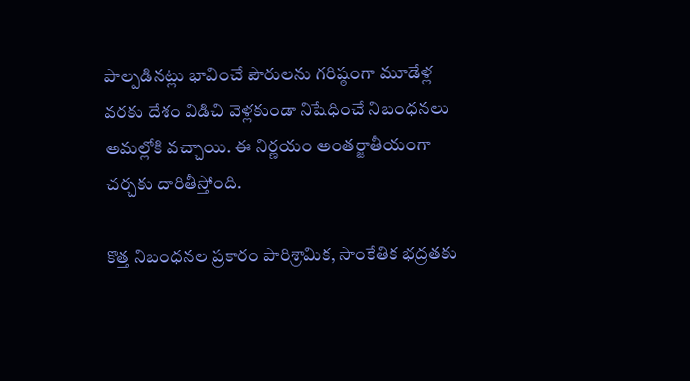పాల్పడినట్లు భావించే పౌరులను గరిష్ఠంగా మూడేళ్ల వరకు దేశం విడిచి వెళ్లకుండా నిషేధించే నిబంధనలు అమల్లోకి వచ్చాయి. ఈ నిర్ణయం అంతర్జాతీయంగా చర్చకు దారితీస్తోంది.

కొత్త నిబంధనల ప్రకారం పారిశ్రామిక, సాంకేతిక భద్రతకు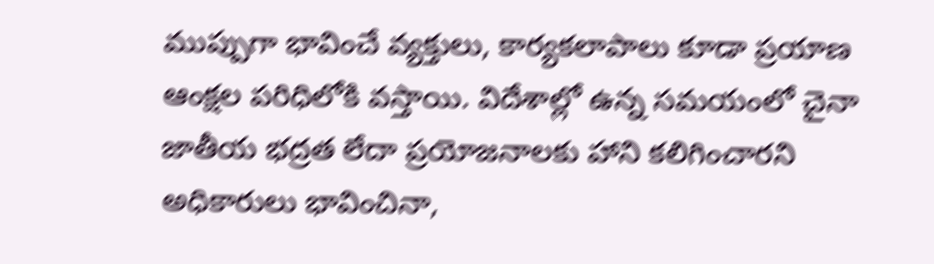ముప్పుగా భావించే వ్యక్తులు, కార్యకలాపాలు కూడా ప్రయాణ ఆంక్షల పరిధిలోకి వస్తాయి. విదేశాల్లో ఉన్న సమయంలో చైనా జాతీయ భద్రత లేదా ప్రయోజనాలకు హాని కలిగించారని అధికారులు భావించినా,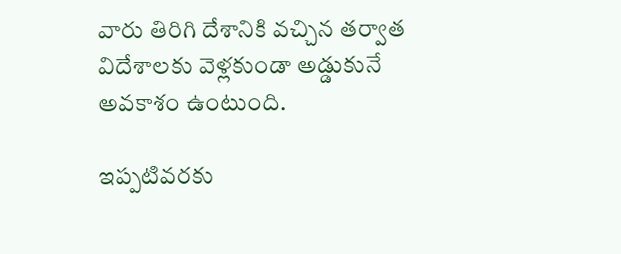వారు తిరిగి దేశానికి వచ్చిన తర్వాత విదేశాలకు వెళ్లకుండా అడ్డుకునే అవకాశం ఉంటుంది.

ఇప్పటివరకు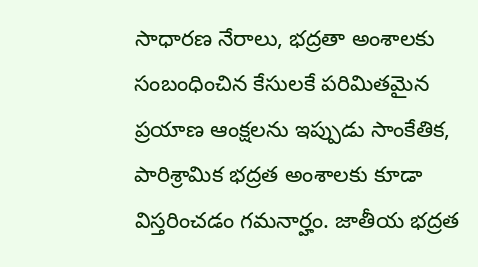సాధారణ నేరాలు, భద్రతా అంశాలకు సంబంధించిన కేసులకే పరిమితమైన ప్రయాణ ఆంక్షలను ఇప్పుడు సాంకేతిక, పారిశ్రామిక భద్రత అంశాలకు కూడా విస్తరించడం గమనార్హం. జాతీయ భద్రత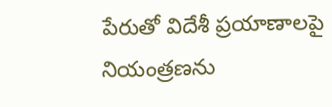పేరుతో విదేశీ ప్రయాణాలపై నియంత్రణను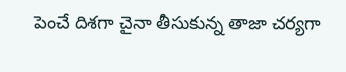పెంచే దిశగా చైనా తీసుకున్న తాజా చర్యగా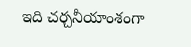ఇది చర్చనీయాంశంగా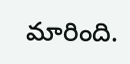మారింది.